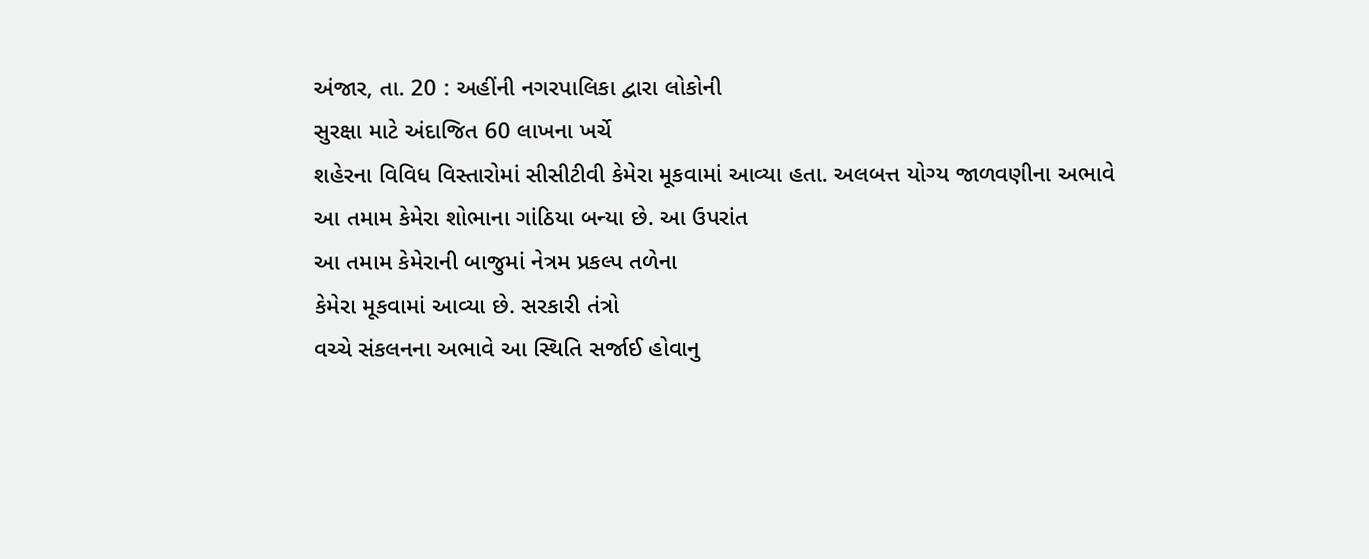અંજાર, તા. 20 : અહીંની નગરપાલિકા દ્વારા લોકોની
સુરક્ષા માટે અંદાજિત 60 લાખના ખર્ચે
શહેરના વિવિધ વિસ્તારોમાં સીસીટીવી કેમેરા મૂકવામાં આવ્યા હતા. અલબત્ત યોગ્ય જાળવણીના અભાવે આ તમામ કેમેરા શોભાના ગાંઠિયા બન્યા છે. આ ઉપરાંત
આ તમામ કેમેરાની બાજુમાં નેત્રમ પ્રકલ્પ તળેના
કેમેરા મૂકવામાં આવ્યા છે. સરકારી તંત્રો
વચ્ચે સંકલનના અભાવે આ સ્થિતિ સર્જાઈ હોવાનુ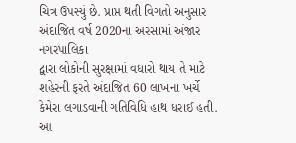ચિત્ર ઉપસ્યું છે. પ્રાપ્ત થતી વિગતો અનુસાર
અંદાજિત વર્ષ 2020ના અરસામાં અંજાર નગરપાલિકા
દ્વારા લોકોની સુરક્ષામાં વધારો થાય તે માટે
શહેરની ફરતે અંદાજિત 60 લાખના ખર્ચે
કેમેરા લગાડવાની ગતિવિધિ હાથ ધરાઈ હતી. આ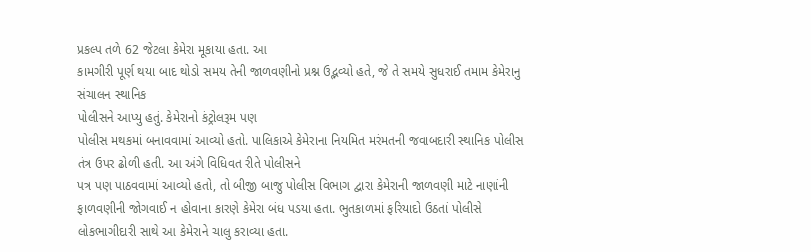પ્રકલ્પ તળે 62 જેટલા કેમેરા મૂકાયા હતા. આ
કામગીરી પૂર્ણ થયા બાદ થોડો સમય તેની જાળવણીનો પ્રશ્ન ઉદ્ભવ્યો હતે, જે તે સમયે સુધરાઈ તમામ કેમેરાનુ સંચાલન સ્થાનિક
પોલીસને આપ્યુ હતું. કેમેરાનો કંટ્રોલરૂમ પણ
પોલીસ મથકમાં બનાવવામાં આવ્યો હતો. પાલિકાએ કેમેરાના નિયમિત મરંમતની જવાબદારી સ્થાનિક પોલીસ તંત્ર ઉપર ઢોળી હતી. આ અંગે વિધિવત રીતે પોલીસને
પત્ર પણ પાઠવવામાં આવ્યો હતો, તો બીજી બાજુ પોલીસ વિભાગ દ્વારા કેમેરાની જાળવણી માટે નાણાંની
ફાળવણીની જોગવાઈ ન હોવાના કારણે કેમેરા બંધ પડયા હતા. ભુતકાળમાં ફરિયાદો ઉઠતાં પોલીસે લોકભાગીદારી સાથે આ કેમેરાને ચાલુ કરાવ્યા હતા.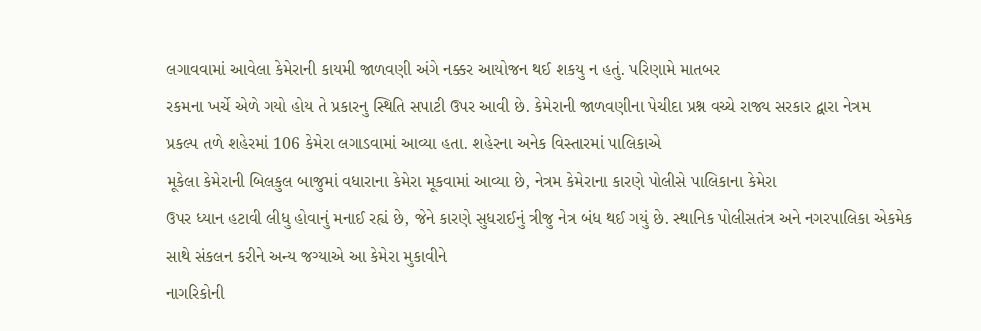લગાવવામાં આવેલા કેમેરાની કાયમી જાળવણી અંગે નક્કર આયોજન થઈ શકયુ ન હતું. પરિણામે માતબર
રકમના ખર્ચે એળે ગયો હોય તે પ્રકારનુ સ્થિતિ સપાટી ઉપર આવી છે. કેમેરાની જાળવણીના પેચીદા પ્રશ્ન વચ્ચે રાજ્ય સરકાર દ્વારા નેત્રમ
પ્રકલ્પ તળે શહેરમાં 106 કેમેરા લગાડવામાં આવ્યા હતા. શહેરના અનેક વિસ્તારમાં પાલિકાએ
મૂકેલા કેમેરાની બિલકુલ બાજુમાં વધારાના કેમેરા મૂકવામાં આવ્યા છે, નેત્રમ કેમેરાના કારણે પોલીસે પાલિકાના કેમેરા
ઉપર ધ્યાન હટાવી લીધુ હોવાનું મનાઈ રહ્યં છે, જેને કારણે સુધરાઈનું ત્રીજુ નેત્ર બંધ થઈ ગયું છે. સ્થાનિક પોલીસતંત્ર અને નગરપાલિકા એકમેક
સાથે સંકલન કરીને અન્ય જગ્યાએ આ કેમેરા મુકાવીને
નાગરિકોની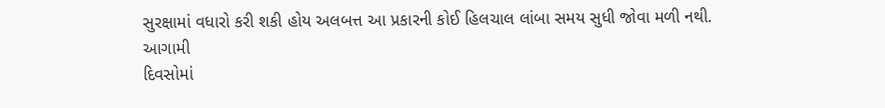સુરક્ષામાં વધારો કરી શકી હોય અલબત્ત આ પ્રકારની કોઈ હિલચાલ લાંબા સમય સુધી જોવા મળી નથી. આગામી
દિવસોમાં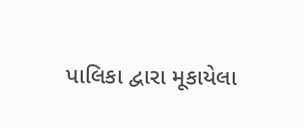પાલિકા દ્વારા મૂકાયેલા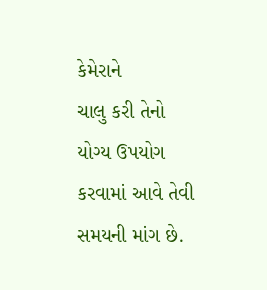કેમેરાને
ચાલુ કરી તેનો યોગ્ય ઉપયોગ કરવામાં આવે તેવી સમયની માંગ છે.